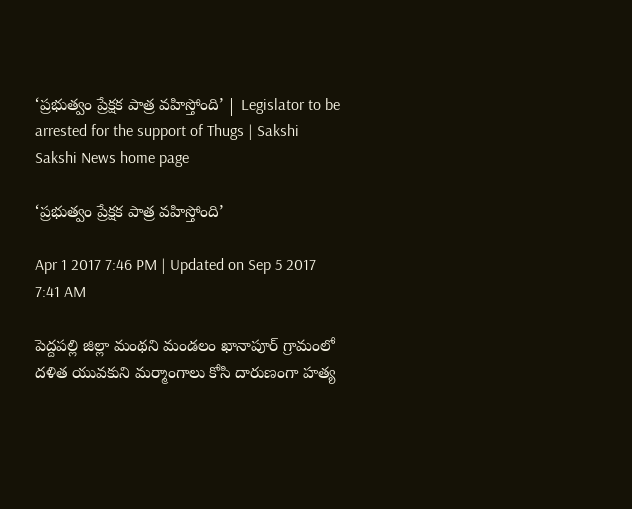‘ప్రభుత్వం ప్రేక్షక పాత్ర వహిస్తోంది’ | Legislator to be arrested for the support of Thugs | Sakshi
Sakshi News home page

‘ప్రభుత్వం ప్రేక్షక పాత్ర వహిస్తోంది’

Apr 1 2017 7:46 PM | Updated on Sep 5 2017 7:41 AM

పెద్దపల్లి జిల్లా మంథని మండలం ఖానాపూర్‌ గ్రామంలో దళిత యువకుని మర్మాంగాలు కోసి దారుణంగా హత్య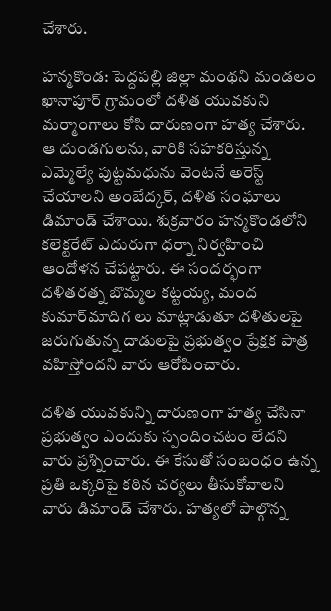చేశారు.

హన్మకొండ: పెద్దపల్లి జిల్లా మంథని మండలం ఖానాపూర్‌ గ్రామంలో దళిత యువకుని మర్మాంగాలు కోసి దారుణంగా హత్య చేశారు. ఆ దుండగులను, వారికి సహకరిస్తున్న ఎమ్మెల్యే పుట్టమధును వెంటనే అరెస్ట్‌ చేయాలని అంబేద్కర్, దళిత సంఘాలు డిమాండ్‌ చేశాయి. శుక్రవారం హన్మకొండలోని కలెక్టరేట్‌ ఎదురుగా ధర్నా నిర్వహించి ఆందోళన చేపట్టారు. ఈ సందర్భంగా దళితరత్న బొమ్మల కట్టయ్య, మంద కుమార్‌మాదిగ లు మాట్లాడుతూ దళితులపై జరుగుతున్న దాడులపై ప్రభుత్వం ప్రేక్షక పాత్ర వహిస్తోందని వారు ఆరోపించారు.

దళిత యువకున్ని దారుణంగా హత్య చేసినా ప్రభుత్వం ఎందుకు స్పందించటం లేదని వారు ప్రశ్నించారు. ఈ కేసుతో సంబంధం ఉన్న ప్రతి ఒక్కరిపై కఠిన చర్యలు తీసుకోవాలని వారు డిమాండ్‌ చేశారు. హత్యలో పాల్గొన్న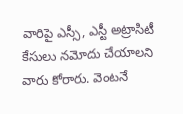వారిపై ఎస్సీ, ఎస్టీ అట్రాసిటీ కేసులు నమోదు చేయాలని వారు కోరారు. వెంటనే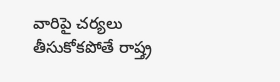వారిపై చర్యలు తీసుకోకపోతే రాష్త్ర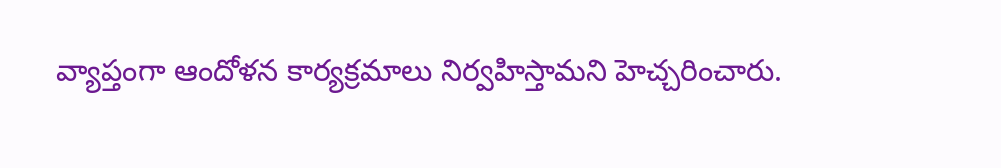వ్యాప్తంగా ఆందోళన కార్యక్రమాలు నిర్వహిస్తామని హెచ్చరించారు.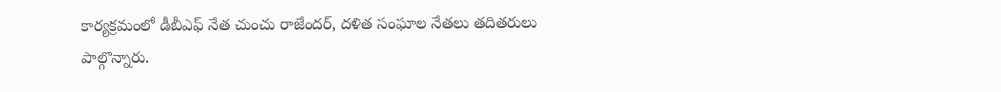కార్యక్రమంలో డీబీఎఫ్‌ నేత చుంచు రాజేందర్, దళిత సంఘాల నేతలు తదితరులు పాల్గొన్నారు.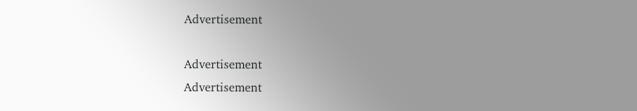Advertisement

Advertisement
Advertisement